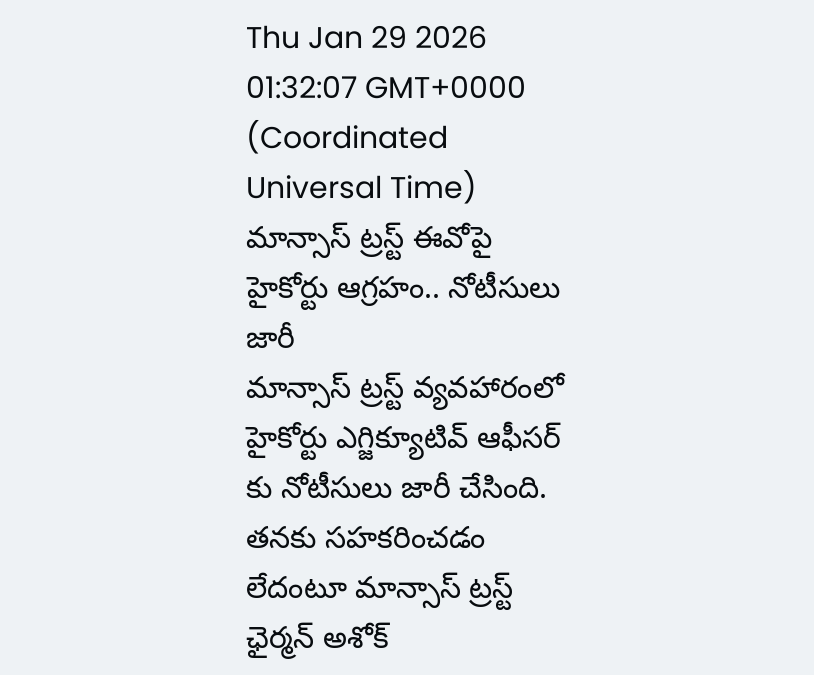Thu Jan 29 2026 01:32:07 GMT+0000 (Coordinated Universal Time)
మాన్సాస్ ట్రస్ట్ ఈవోపై హైకోర్టు ఆగ్రహం.. నోటీసులు జారీ
మాన్సాస్ ట్రస్ట్ వ్యవహారంలో హైకోర్టు ఎగ్జిక్యూటివ్ ఆఫీసర్ కు నోటీసులు జారీ చేసింది. తనకు సహకరించడం లేదంటూ మాన్సాస్ ట్రస్ట్ ఛైర్మన్ అశోక్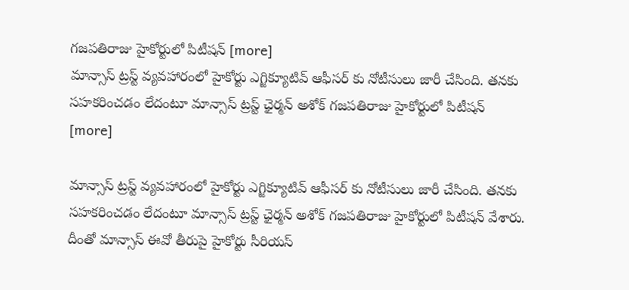గజపతిరాజు హైకోర్టులో పిటీషన్ [more]
మాన్సాస్ ట్రస్ట్ వ్యవహారంలో హైకోర్టు ఎగ్జిక్యూటివ్ ఆఫీసర్ కు నోటీసులు జారీ చేసింది. తనకు సహకరించడం లేదంటూ మాన్సాస్ ట్రస్ట్ ఛైర్మన్ అశోక్ గజపతిరాజు హైకోర్టులో పిటీషన్ [more]

మాన్సాస్ ట్రస్ట్ వ్యవహారంలో హైకోర్టు ఎగ్జిక్యూటివ్ ఆఫీసర్ కు నోటీసులు జారీ చేసింది. తనకు సహకరించడం లేదంటూ మాన్సాస్ ట్రస్ట్ ఛైర్మన్ అశోక్ గజపతిరాజు హైకోర్టులో పిటీషన్ వేశారు. దీంతో మాన్సాస్ ఈవో తీరుపై హైకోర్టు సీరియస్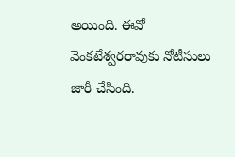అయింది. ఈవో వెంకటేశ్వరరావుకు నోటీసులు జారీ చేసింది.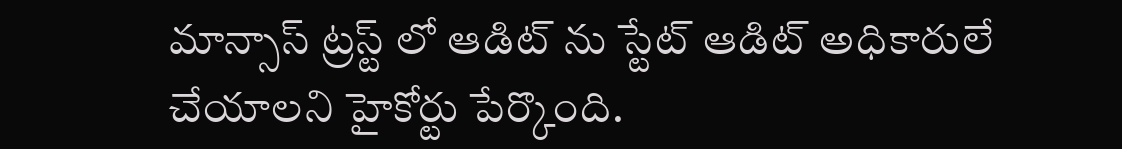మాన్సాస్ ట్రస్ట్ లో ఆడిట్ ను స్టేట్ ఆడిట్ అధికారులే చేయాలని హైకోర్టు పేర్కొంది.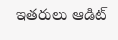ఇతరులు ఆడిట్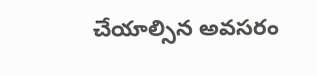చేయాల్సిన అవసరం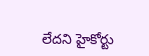లేదని హైకోర్టు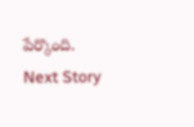పేర్కొంది.
Next Story